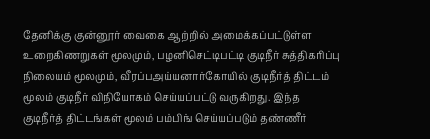தேனிக்கு குன்னூர் வைகை ஆற்றில் அமைக்கப்பட்டுள்ள உறைகிணறுகள் மூலமும், பழனிசெட்டிபட்டி குடிநீர் சுத்திகரிப்பு நிலையம் மூலமும், வீரப்பஅய்யனார்கோயில் குடிநீர்த் திட்டம் மூலம் குடிநீர் விநியோகம் செய்யப்பட்டு வருகிறது. இந்த குடிநீர்த் திட்டங்கள் மூலம் பம்பிங் செய்யப்படும் தண்ணீர்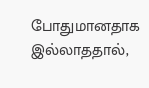போதுமானதாக இல்லாததால்,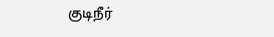குடிநீர்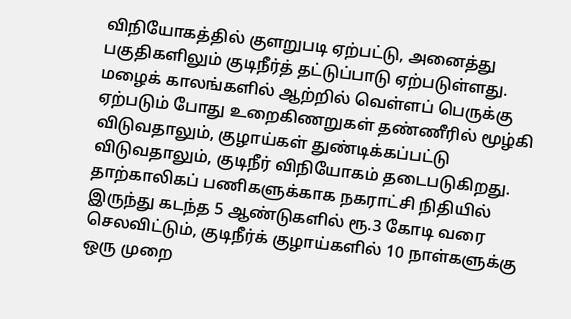விநியோகத்தில் குளறுபடி ஏற்பட்டு, அனைத்து பகுதிகளிலும் குடிநீர்த் தட்டுப்பாடு ஏற்படுள்ளது. மழைக் காலங்களில் ஆற்றில் வெள்ளப் பெருக்கு ஏற்படும் போது உறைகிணறுகள் தண்ணீரில் மூழ்கி விடுவதாலும், குழாய்கள் துண்டிக்கப்பட்டு விடுவதாலும், குடிநீர் விநியோகம் தடைபடுகிறது. தாற்காலிகப் பணிகளுக்காக நகராட்சி நிதியில் இருந்து கடந்த 5 ஆண்டுகளில் ரூ.3 கோடி வரை செலவிட்டும், குடிநீர்க் குழாய்களில் 10 நாள்களுக்கு ஒரு முறை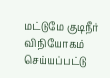மட்டுமே குடிநீர் விநியோகம் செய்யப்பட்டு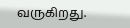வருகிறது.